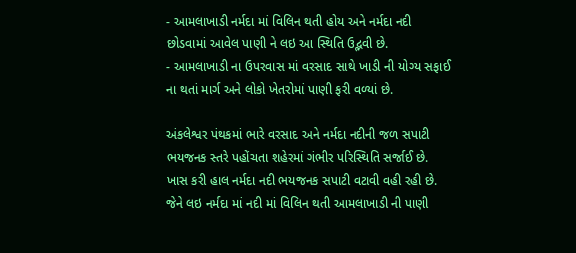- આમલાખાડી નર્મદા માં વિલિન થતી હોય અને નર્મદા નદી છોડવામાં આવેલ પાણી ને લઇ આ સ્થિતિ ઉદ્ભવી છે.
- આમલાખાડી ના ઉપરવાસ માં વરસાદ સાથે ખાડી ની યોગ્ય સફાઈ ના થતાં માર્ગ અને લોકો ખેતરોમાં પાણી ફરી વળ્યાં છે.

અંકલેશ્વર પંથકમાં ભારે વરસાદ અને નર્મદા નદીની જળ સપાટી ભયજનક સ્તરે પહોંચતા શહેરમાં ગંભીર પરિસ્થિતિ સર્જાઈ છે. ખાસ કરી હાલ નર્મદા નદી ભયજનક સપાટી વટાવી વહી રહી છે. જેને લઇ નર્મદા માં નદી માં વિલિન થતી આમલાખાડી ની પાણી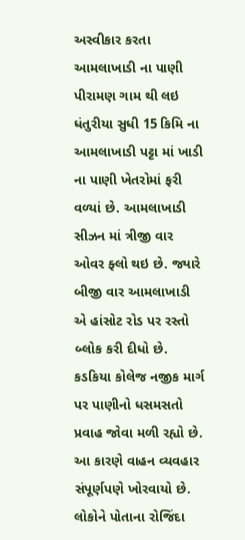અસ્વીકાર કરતા આમલાખાડી ના પાણી પીરામણ ગામ થી લઇ ધંતુરીયા સુધી 15 કિમિ ના આમલાખાડી પટ્ટા માં ખાડી ના પાણી ખેતરોમાં ફરી વળ્યાં છે. આમલાખાડી સીઝન માં ત્રીજી વાર ઓવર ફ્લો થઇ છે. જ્યારે બીજી વાર આમલાખાડી એ હાંસોટ રોડ પર રસ્તો બ્લોક કરી દીધો છે. કડકિયા કોલેજ નજીક માર્ગ પર પાણીનો ધસમસતો પ્રવાહ જોવા મળી રહ્યો છે. આ કારણે વાહન વ્યવહાર સંપૂર્ણપણે ખોરવાયો છે. લોકોને પોતાના રોજિંદા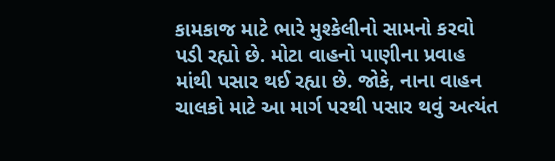કામકાજ માટે ભારે મુશ્કેલીનો સામનો કરવો પડી રહ્યો છે. મોટા વાહનો પાણીના પ્રવાહ માંથી પસાર થઈ રહ્યા છે. જોકે, નાના વાહન ચાલકો માટે આ માર્ગ પરથી પસાર થવું અત્યંત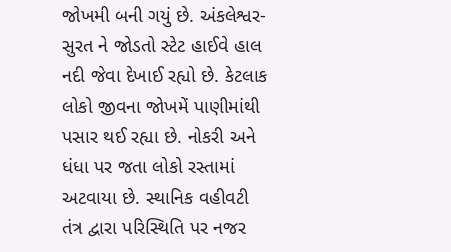જોખમી બની ગયું છે. અંકલેશ્વર-સુરત ને જોડતો સ્ટેટ હાઈવે હાલ નદી જેવા દેખાઈ રહ્યો છે. કેટલાક લોકો જીવના જોખમેં પાણીમાંથી પસાર થઈ રહ્યા છે. નોકરી અને ધંધા પર જતા લોકો રસ્તામાં અટવાયા છે. સ્થાનિક વહીવટી તંત્ર દ્વારા પરિસ્થિતિ પર નજર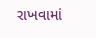રાખવામાં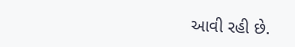આવી રહી છે.